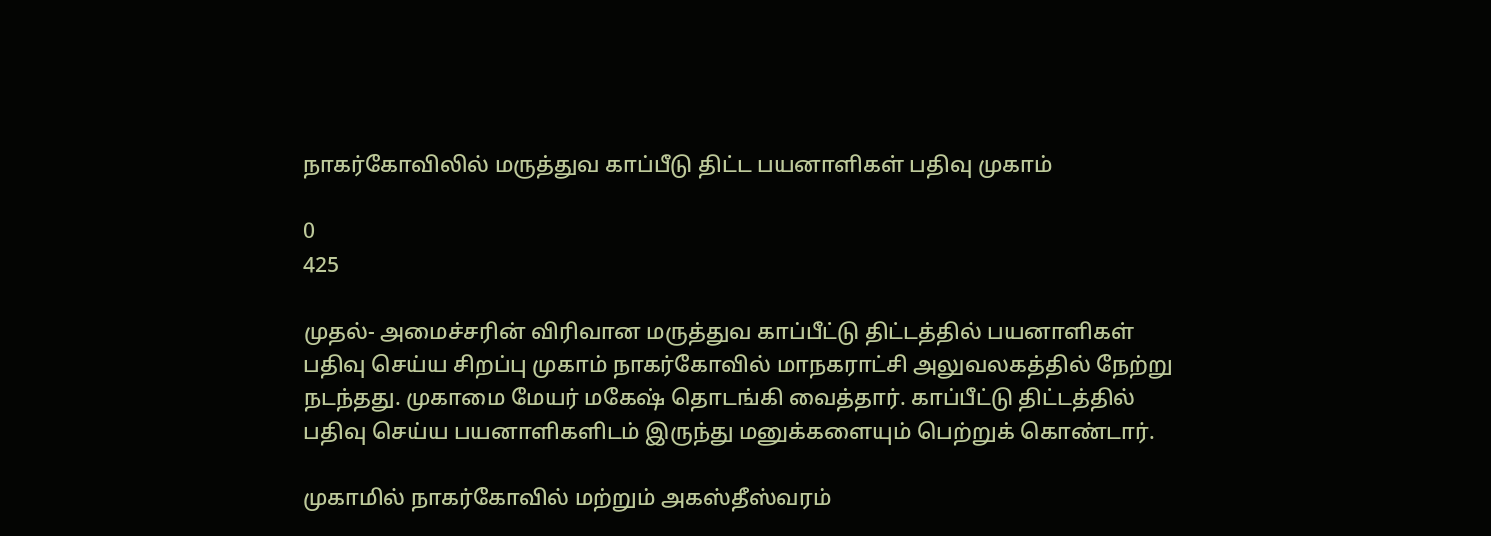நாகர்கோவிலில் மருத்துவ காப்பீடு திட்ட பயனாளிகள் பதிவு முகாம்

0
425

முதல்- அமைச்சரின் விரிவான மருத்துவ காப்பீட்டு திட்டத்தில் பயனாளிகள் பதிவு செய்ய சிறப்பு முகாம் நாகர்கோவில் மாநகராட்சி அலுவலகத்தில் நேற்று நடந்தது. முகாமை மேயர் மகேஷ் தொடங்கி வைத்தார். காப்பீட்டு திட்டத்தில் பதிவு செய்ய பயனாளிகளிடம் இருந்து மனுக்களையும் பெற்றுக் கொண்டார்.

முகாமில் நாகர்கோவில் மற்றும் அகஸ்தீஸ்வரம்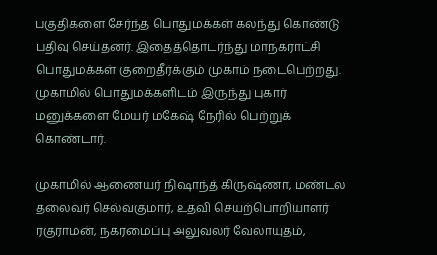பகுதிகளை சேர்ந்த பொதுமக்கள் கலந்து கொண்டு பதிவு செய்தனர். இதைத்தொடர்ந்து மாநகராட்சி பொதுமக்கள் குறைதீர்க்கும் முகாம் நடைபெற்றது. முகாமில் பொதுமக்களிடம் இருந்து புகார் மனுக்களை மேயர் மகேஷ் நேரில் பெற்றுக் கொண்டார்.

முகாமில் ஆணையர் நிஷாந்த் கிருஷ்ணா, மண்டல தலைவர் செல்வகுமார், உதவி செயற்பொறியாளர் ரகுராமன், நகரமைப்பு அலுவலர் வேலாயுதம்,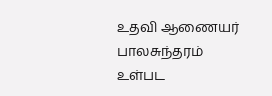உதவி ஆணையர் பாலசுந்தரம் உள்பட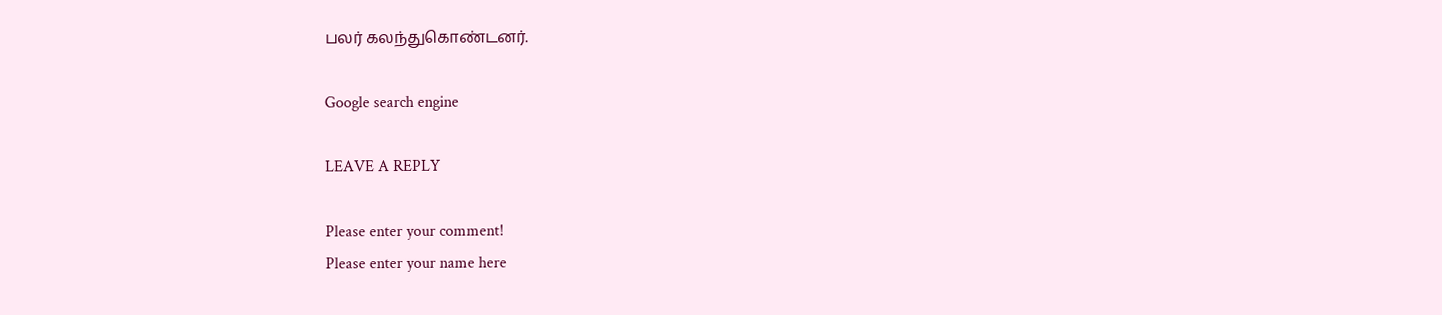பலர் கலந்துகொண்டனர்.

Google search engine

LEAVE A REPLY

Please enter your comment!
Please enter your name here